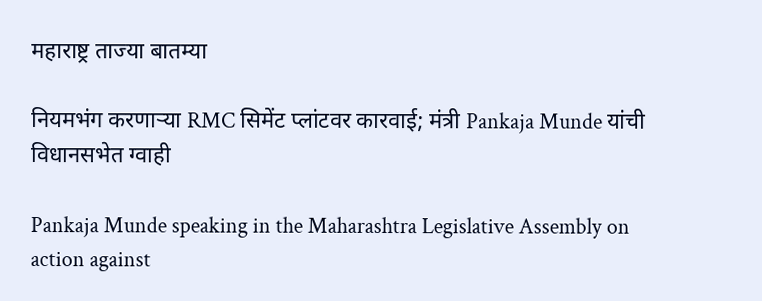महाराष्ट्र ताज्या बातम्या

नियमभंग करणाऱ्या RMC सिमेंट प्लांटवर कारवाई; मंत्री Pankaja Munde यांची विधानसभेत ग्वाही

Pankaja Munde speaking in the Maharashtra Legislative Assembly on action against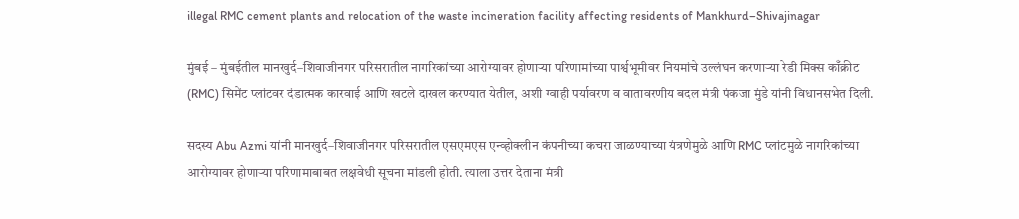illegal RMC cement plants and relocation of the waste incineration facility affecting residents of Mankhurd–Shivajinagar

मुंबई – मुंबईतील मानखुर्द–शिवाजीनगर परिसरातील नागरिकांच्या आरोग्यावर होणाऱ्या परिणामांच्या पार्श्वभूमीवर नियमांचे उल्लंघन करणाऱ्या रेडी मिक्स काँक्रीट (RMC) सिमेंट प्लांटवर दंडात्मक कारवाई आणि खटले दाखल करण्यात येतील, अशी ग्वाही पर्यावरण व वातावरणीय बदल मंत्री पंकजा मुंडे यांनी विधानसभेत दिली.

सदस्य Abu Azmi यांनी मानखुर्द–शिवाजीनगर परिसरातील एसएमएस एन्व्होक्लीन कंपनीच्या कचरा जाळण्याच्या यंत्रणेमुळे आणि RMC प्लांटमुळे नागरिकांच्या आरोग्यावर होणाऱ्या परिणामाबाबत लक्षवेधी सूचना मांडली होती. त्याला उत्तर देताना मंत्री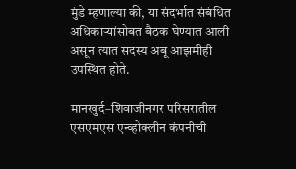मुंडे म्हणाल्या की, या संदर्भात संबंधित अधिकाऱ्यांसोबत बैठक घेण्यात आली असून त्यात सदस्य अबू आझमीही उपस्थित होते.

मानखुर्द–शिवाजीनगर परिसरातील एसएमएस एन्व्होक्लीन कंपनीची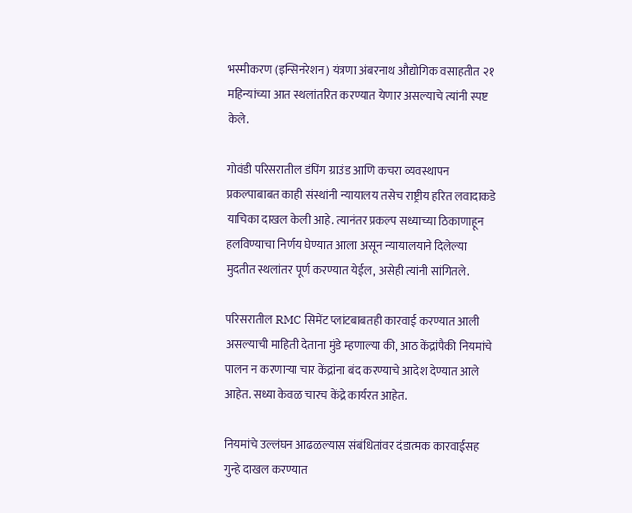भस्मीकरण (इन्सिनरेशन) यंत्रणा अंबरनाथ औद्योगिक वसाहतीत २१ महिन्यांच्या आत स्थलांतरित करण्यात येणार असल्याचे त्यांनी स्पष्ट केले.

गोवंडी परिसरातील डंपिंग ग्राउंड आणि कचरा व्यवस्थापन प्रकल्पाबाबत काही संस्थांनी न्यायालय तसेच राष्ट्रीय हरित लवादाकडे याचिका दाखल केली आहे. त्यानंतर प्रकल्प सध्याच्या ठिकाणाहून हलविण्याचा निर्णय घेण्यात आला असून न्यायालयाने दिलेल्या मुदतीत स्थलांतर पूर्ण करण्यात येईल, असेही त्यांनी सांगितले.

परिसरातील RMC सिमेंट प्लांटबाबतही कारवाई करण्यात आली असल्याची माहिती देताना मुंडे म्हणाल्या की, आठ केंद्रांपैकी नियमांचे पालन न करणाऱ्या चार केंद्रांना बंद करण्याचे आदेश देण्यात आले आहेत. सध्या केवळ चारच केंद्रे कार्यरत आहेत.

नियमांचे उल्लंघन आढळल्यास संबंधितांवर दंडात्मक कारवाईसह गुन्हे दाखल करण्यात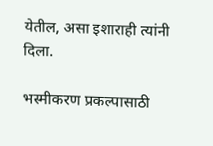येतील, असा इशाराही त्यांनी दिला.

भस्मीकरण प्रकल्पासाठी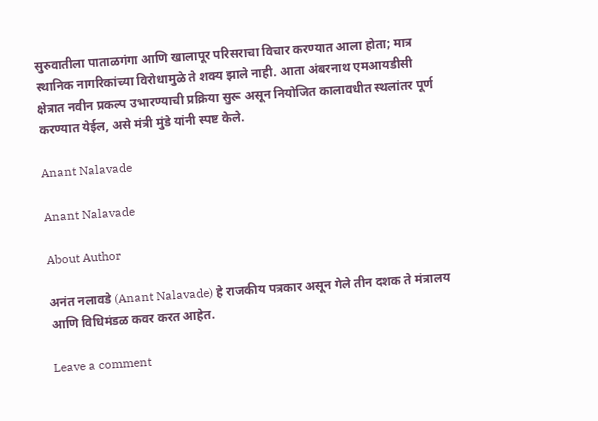सुरुवातीला पाताळगंगा आणि खालापूर परिसराचा विचार करण्यात आला होता; मात्र स्थानिक नागरिकांच्या विरोधामुळे ते शक्य झाले नाही. आता अंबरनाथ एमआयडीसी क्षेत्रात नवीन प्रकल्प उभारण्याची प्रक्रिया सुरू असून नियोजित कालावधीत स्थलांतर पूर्ण करण्यात येईल, असे मंत्री मुंडे यांनी स्पष्ट केले.

Anant Nalavade

Anant Nalavade

About Author

अनंत नलावडे (Anant Nalavade) हे राजकीय पत्रकार असून गेले तीन दशक ते मंत्रालय आणि विधिमंडळ कवर करत आहेत.

Leave a comment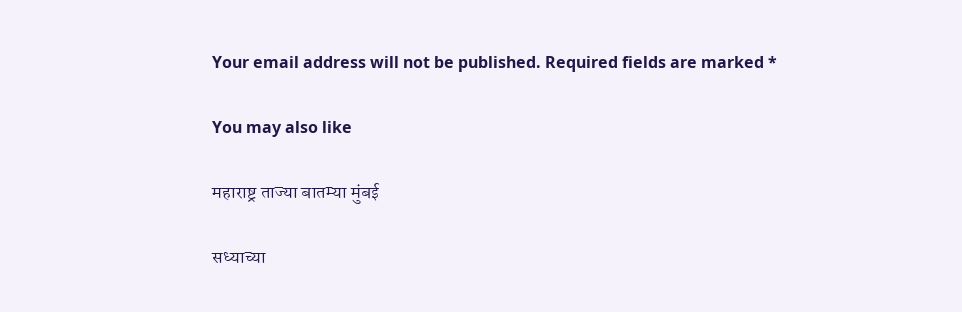Your email address will not be published. Required fields are marked *

You may also like

महाराष्ट्र ताज्या बातम्या मुंबई

सध्याच्या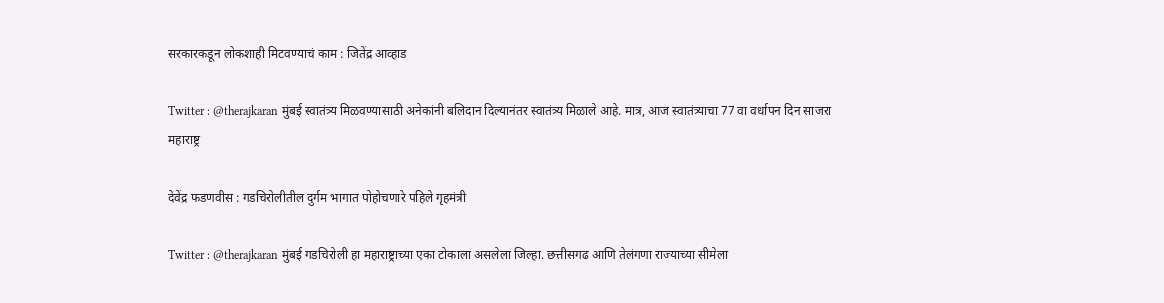सरकारकडून लोकशाही मिटवण्याचं काम : जितेंद्र आव्हाड

Twitter : @therajkaran मुंबई स्वातंत्र्य मिळवण्यासाठी अनेकांनी बलिदान दिल्यानंतर स्वातंत्र्य मिळाले आहे. मात्र, आज स्वातंत्र्याचा 77 वा वर्धापन दिन साजरा
महाराष्ट्र

देवेंद्र फडणवीस : गडचिरोलीतील दुर्गम भागात पोहोचणारे पहिले गृहमंत्री

Twitter : @therajkaran मुंबई गडचिरोली हा महाराष्ट्राच्या एका टोकाला असलेला जिल्हा. छत्तीसगढ आणि तेलंगणा राज्याच्या सीमेला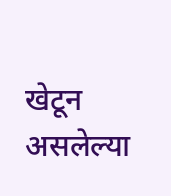खेटून असलेल्या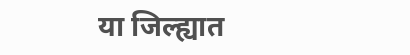या जिल्ह्यात